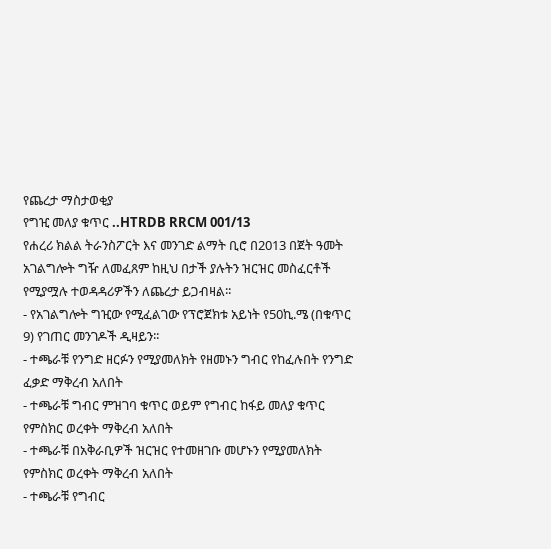የጨረታ ማስታወቂያ
የግዢ መለያ ቁጥር ..HTRDB RRCM 001/13
የሐረሪ ክልል ትራንስፖርት እና መንገድ ልማት ቢሮ በ2013 በጀት ዓመት አገልግሎት ግዥ ለመፈጸም ከዚህ በታች ያሉትን ዝርዝር መስፈርቶች የሚያሟሉ ተወዳዳሪዎችን ለጨረታ ይጋብዛል፡፡
- የአገልግሎት ግዢው የሚፈልገው የፕሮጀክቱ አይነት የ50ኪ.ሜ (በቁጥር 9) የገጠር መንገዶች ዲዛይን፡፡
- ተጫራቹ የንግድ ዘርፉን የሚያመለክት የዘመኑን ግብር የከፈሉበት የንግድ ፈቃድ ማቅረብ አለበት
- ተጫራቹ ግብር ምዝገባ ቁጥር ወይም የግብር ከፋይ መለያ ቁጥር የምስክር ወረቀት ማቅረብ አለበት
- ተጫራቹ በአቅራቢዎች ዝርዝር የተመዘገቡ መሆኑን የሚያመለክት የምስክር ወረቀት ማቅረብ አለበት
- ተጫራቹ የግብር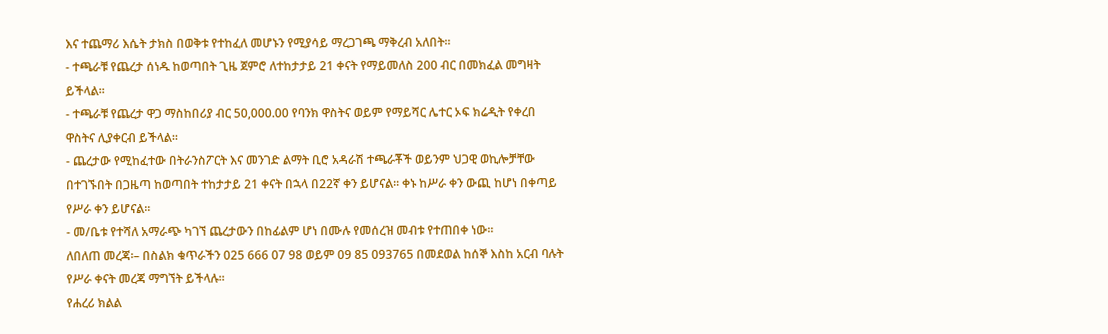እና ተጨማሪ እሴት ታክስ በወቅቱ የተከፈለ መሆኑን የሚያሳይ ማረጋገጫ ማቅረብ አለበት፡፡
- ተጫራቹ የጨረታ ሰነዱ ከወጣበት ጊዜ ጀምሮ ለተከታታይ 21 ቀናት የማይመለስ 200 ብር በመክፈል መግዛት ይችላል፡፡
- ተጫራቹ የጨረታ ዋጋ ማስከበሪያ ብር 50,000.00 የባንክ ዋስትና ወይም የማይሻር ሌተር ኦፍ ክሬዲት የቀረበ ዋስትና ሊያቀርብ ይችላል፡፡
- ጨረታው የሚከፈተው በትራንስፖርት እና መንገድ ልማት ቢሮ አዳራሽ ተጫራቾች ወይንም ህጋዊ ወኪሎቻቸው በተገኙበት በጋዜጣ ከወጣበት ተከታታይ 21 ቀናት በኋላ በ22ኛ ቀን ይሆናል፡፡ ቀኑ ከሥራ ቀን ውጪ ከሆነ በቀጣይ የሥራ ቀን ይሆናል፡፡
- መ/ቤቱ የተሻለ አማራጭ ካገኘ ጨረታውን በከፊልም ሆነ በሙሉ የመሰረዝ መብቱ የተጠበቀ ነው፡፡
ለበለጠ መረጃ፡– በስልክ ቁጥራችን 025 666 07 98 ወይም 09 85 093765 በመደወል ከሰኞ እስከ አርብ ባሉት የሥራ ቀናት መረጃ ማግኘት ይችላሉ፡፡
የሐረሪ ክልል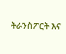ትራንስፖርት እና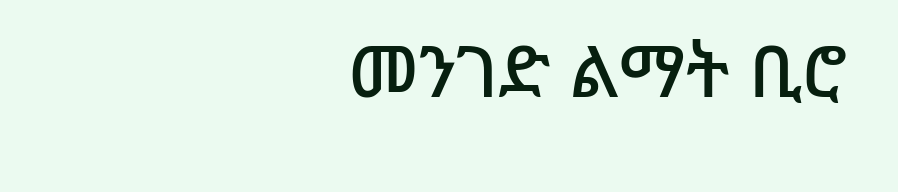መንገድ ልማት ቢሮ